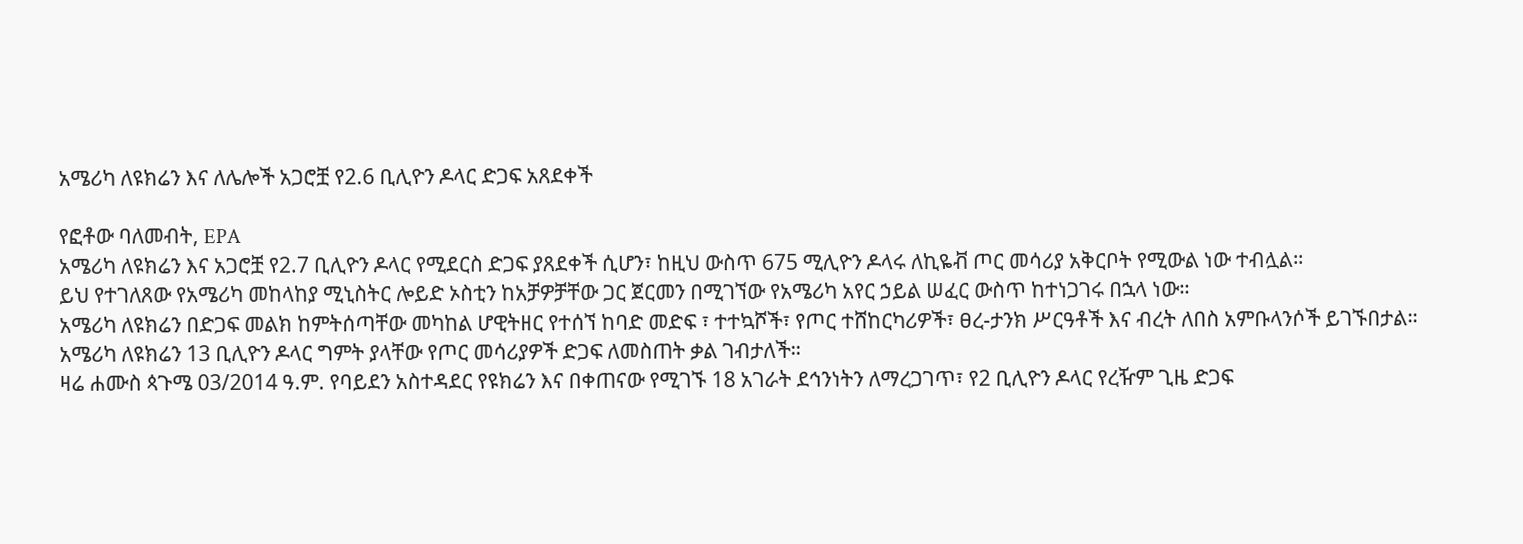አሜሪካ ለዩክሬን እና ለሌሎች አጋሮቿ የ2.6 ቢሊዮን ዶላር ድጋፍ አጸደቀች

የፎቶው ባለመብት, EPA
አሜሪካ ለዩክሬን እና አጋሮቿ የ2.7 ቢሊዮን ዶላር የሚደርስ ድጋፍ ያጸደቀች ሲሆን፣ ከዚህ ውስጥ 675 ሚሊዮን ዶላሩ ለኪዬቭ ጦር መሳሪያ አቅርቦት የሚውል ነው ተብሏል።
ይህ የተገለጸው የአሜሪካ መከላከያ ሚኒስትር ሎይድ ኦስቲን ከአቻዎቻቸው ጋር ጀርመን በሚገኘው የአሜሪካ አየር ኃይል ሠፈር ውስጥ ከተነጋገሩ በኋላ ነው።
አሜሪካ ለዩክሬን በድጋፍ መልክ ከምትሰጣቸው መካከል ሆዊትዘር የተሰኘ ከባድ መድፍ ፣ ተተኳሾች፣ የጦር ተሸከርካሪዎች፣ ፀረ-ታንክ ሥርዓቶች እና ብረት ለበስ አምቡላንሶች ይገኙበታል።
አሜሪካ ለዩክሬን 13 ቢሊዮን ዶላር ግምት ያላቸው የጦር መሳሪያዎች ድጋፍ ለመስጠት ቃል ገብታለች።
ዛሬ ሐሙስ ጳጉሜ 03/2014 ዓ.ም. የባይደን አስተዳደር የዩክሬን እና በቀጠናው የሚገኙ 18 አገራት ደኅንነትን ለማረጋገጥ፣ የ2 ቢሊዮን ዶላር የረዥም ጊዜ ድጋፍ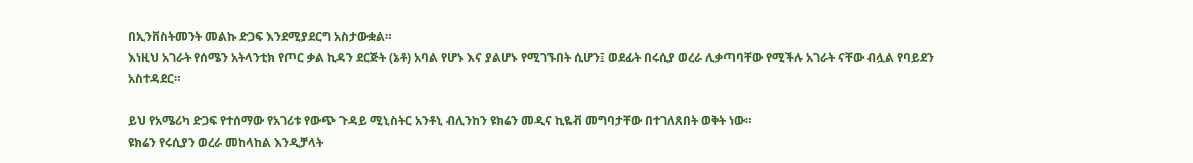በኢንቨስትመንት መልኩ ድጋፍ እንደሚያደርግ አስታውቋል።
እነዚህ አገራት የሰሜን አትላንቲክ የጦር ቃል ኪዳን ደርጅት (ኔቶ) አባል የሆኑ እና ያልሆኑ የሚገኙበት ሲሆን፤ ወደፊት በሩሲያ ወረራ ሊቃጣባቸው የሚችሉ አገራት ናቸው ብሏል የባይደን አስተዳደር።

ይህ የአሜሪካ ድጋፍ የተሰማው የአገሪቱ የውጭ ጉዳይ ሚኒስትር አንቶኒ ብሊንከን ዩክሬን መዲና ኪዬቭ መግባታቸው በተገለጸበት ወቅት ነው።
ዩክሬን የሩሲያን ወረራ መከላከል እንዲቻላት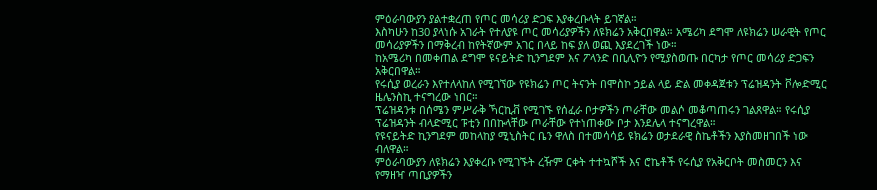ምዕራባውያን ያልተቋረጠ የጦር መሳሪያ ድጋፍ እያቀረቡላት ይገኛል።
እስካሁን ከ30 ያላነሱ አገራት የተለያዩ ጦር መሳሪያዎችን ለዩክሬን አቅርበዋል። አሜሪካ ደግሞ ለዩክሬን ሠራዊት የጦር መሳሪያዎችን በማቅረብ ከየትኛውም አገር በላይ ከፍ ያለ ወጪ እያደረገች ነው።
ከአሜሪካ በመቀጠል ደግሞ ዩናይትድ ኪንግደም እና ፖላንድ በቢሊዮን የሚያስወጡ በርካታ የጦር መሳሪያ ድጋፍን አቅርበዋል።
የሩሲያ ወረራን እየተለላከለ የሚገኘው የዩክሬን ጦር ትናንት በሞስኮ ኃይል ላይ ድል መቀዳጀቱን ፕሬዝዳንት ቮሎድሚር ዜሌንስኪ ተናግረው ነበር።
ፕሬዝዳንቱ በሰሜን ምሥራቅ ኻርኪቭ የሚገኙ የሰፈራ ቦታዎችን ጦራቸው መልሶ መቆጣጠሩን ገልጸዋል። የሩሲያ ፕሬዝዳንት ብላድሚር ፑቲን በበኩላቸው ጦራቸው የተነጠቀው ቦታ እንደሌላ ተናግረዋል።
የዩናይትድ ኪንግደም መከላከያ ሚኒስትር ቤን ዋለስ በተመሳሳይ ዩክሬን ወታደራዊ ስኬቶችን እያስመዘገበች ነው ብለዋል።
ምዕራባውያን ለዩክሬን እያቀረቡ የሚገኙት ረዥም ርቀት ተተኳሾች እና ሮኬቶች የሩሲያ የአቅርቦት መስመርን እና የማዘዣ ጣቢያዎችን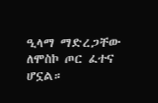ዒላማ ማድረጋቸው ለሞስኮ ጦር ፈተና ሆኗል።